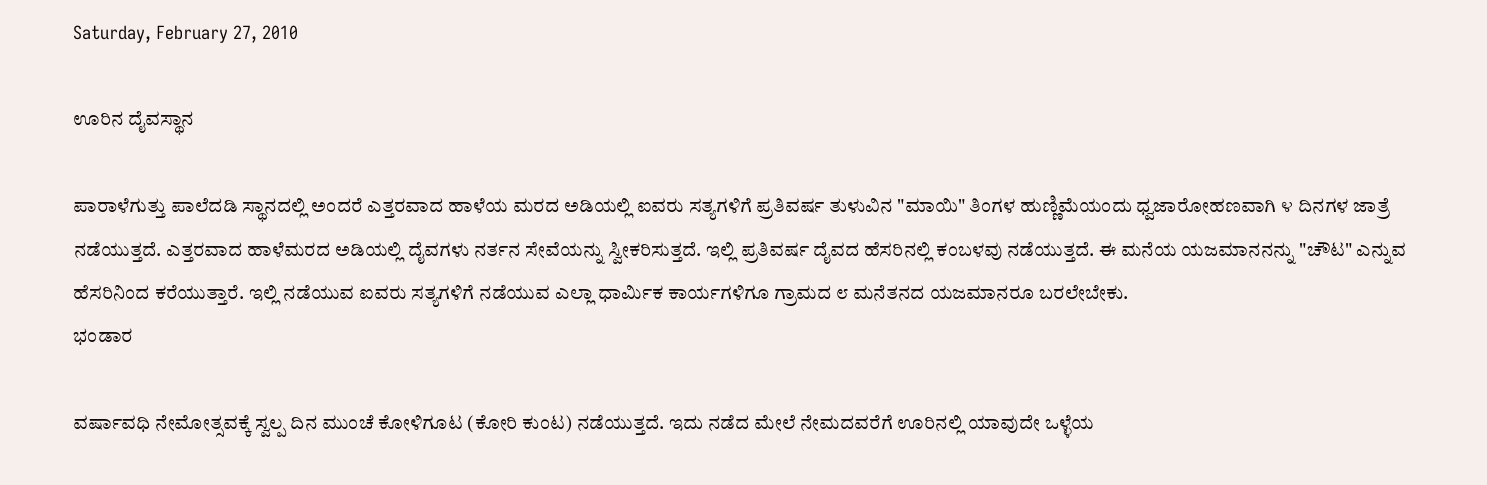Saturday, February 27, 2010

ಊರಿನ ದೈವಸ್ಥಾನ

ಪಾರಾಳೆಗುತ್ತು ಪಾಲೆದಡಿ ಸ್ಥಾನದಲ್ಲಿ ಅಂದರೆ ಎತ್ತರವಾದ ಹಾಳೆಯ ಮರದ ಅಡಿಯಲ್ಲಿ ಐವರು ಸತ್ಯಗಳಿಗೆ ಪ್ರತಿವರ್ಷ ತುಳುವಿನ "ಮಾಯಿ" ತಿಂಗಳ ಹುಣ್ಣಿಮೆಯಂದು ಧ್ವಜಾರೋಹಣವಾಗಿ ೪ ದಿನಗಳ ಜಾತ್ರೆ ನಡೆಯುತ್ತದೆ. ಎತ್ತರವಾದ ಹಾಳೆಮರದ ಅಡಿಯಲ್ಲಿ ದೈವಗಳು ನರ್ತನ ಸೇವೆಯನ್ನು ಸ್ವೀಕರಿಸುತ್ತದೆ. ಇಲ್ಲಿ ಪ್ರತಿವರ್ಷ ದೈವದ ಹೆಸರಿನಲ್ಲಿ ಕಂಬಳವು ನಡೆಯುತ್ತದೆ. ಈ ಮನೆಯ ಯಜಮಾನನನ್ನು "ಚೌಟ" ಎನ್ನುವ ಹೆಸರಿನಿಂದ ಕರೆಯುತ್ತಾರೆ. ಇಲ್ಲಿ ನಡೆಯುವ ಐವರು ಸತ್ಯಗಳಿಗೆ ನಡೆಯುವ ಎಲ್ಲಾ ಧಾರ್ಮಿಕ ಕಾರ್ಯಗಳಿಗೂ ಗ್ರಾಮದ ೮ ಮನೆತನದ ಯಜಮಾನರೂ ಬರಲೇಬೇಕು.
ಭಂಡಾರ

ವರ್ಷಾವಧಿ ನೇಮೋತ್ಸವಕ್ಕೆ ಸ್ವಲ್ಪ ದಿನ ಮುಂಚೆ ಕೋಳಿಗೂಟ (ಕೋರಿ ಕುಂಟ) ನಡೆಯುತ್ತದೆ. ಇದು ನಡೆದ ಮೇಲೆ ನೇಮದವರೆಗೆ ಊರಿನಲ್ಲಿ ಯಾವುದೇ ಒಳ್ಳೆಯ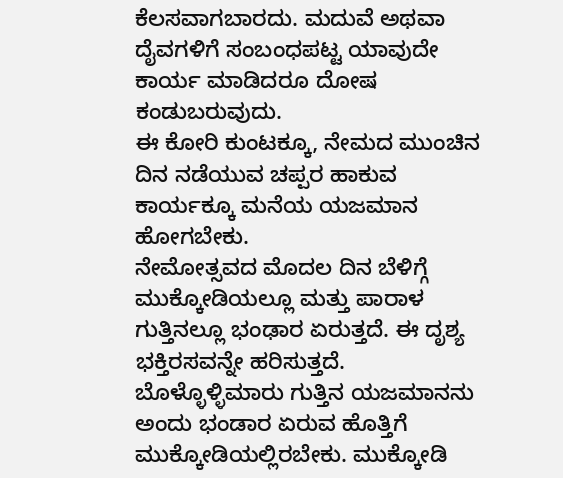ಕೆಲಸವಾಗಬಾರದು. ಮದುವೆ ಅಥವಾ ದೈವಗಳಿಗೆ ಸಂಬಂಧಪಟ್ಟ ಯಾವುದೇ ಕಾರ್ಯ ಮಾಡಿದರೂ ದೋಷ ಕಂಡುಬರುವುದು.
ಈ ಕೋರಿ ಕುಂಟಕ್ಕೂ, ನೇಮದ ಮುಂಚಿನ ದಿನ ನಡೆಯುವ ಚಪ್ಪರ ಹಾಕುವ ಕಾರ್ಯಕ್ಕೂ ಮನೆಯ ಯಜಮಾನ ಹೋಗಬೇಕು.
ನೇಮೋತ್ಸವದ ಮೊದಲ ದಿನ ಬೆಳಿಗ್ಗೆ ಮುಕ್ಕೋಡಿಯಲ್ಲೂ ಮತ್ತು ಪಾರಾಳ ಗುತ್ತಿನಲ್ಲೂ ಭಂಢಾರ ಏರುತ್ತದೆ. ಈ ದೃಶ್ಯ ಭಕ್ತಿರಸವನ್ನೇ ಹರಿಸುತ್ತದೆ. ಬೊಳ್ಳೊಳ್ಳಿಮಾರು ಗುತ್ತಿನ ಯಜಮಾನನು ಅಂದು ಭಂಡಾರ ಏರುವ ಹೊತ್ತಿಗೆ ಮುಕ್ಕೋಡಿಯಲ್ಲಿರಬೇಕು. ಮುಕ್ಕೋಡಿ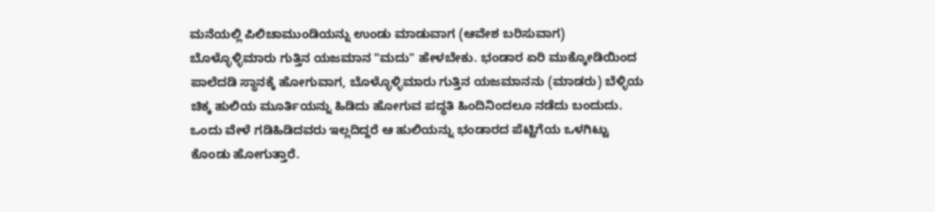ಮನೆಯಲ್ಲಿ ಪಿಲಿಚಾಮುಂಡಿಯನ್ನು ಉಂಡು ಮಾಡುವಾಗ (ಆವೇಶ ಬರಿಸುವಾಗ) ಬೊಳ್ಳೊಳ್ಳಿಮಾರು ಗುತ್ತಿನ ಯಜಮಾನ "ಮದು" ಹೇಳಬೇಕು. ಭಂಡಾರ ಏರಿ ಮುಕ್ಕೋಡಿಯಿಂದ ಪಾಲೆದಡಿ ಸ್ಥಾನಕ್ಕೆ ಹೋಗುವಾಗ, ಬೊಳ್ಳೊಳ್ಳಿಮಾರು ಗುತ್ತಿನ ಯಜಮಾನನು (ಮಾಡರು) ಬೆಳ್ಳಿಯ ಚಿಕ್ಕ ಹುಲಿಯ ಮೂರ್ತಿಯನ್ನು ಹಿಡಿದು ಹೋಗುವ ಪದ್ಧತಿ ಹಿಂದಿನಿಂದಲೂ ನಡೆದು ಬಂದುದು. ಒಂದು ವೇಳೆ ಗಡಿಹಿಡಿದವರು ಇಲ್ಲದಿದ್ದರೆ ಆ ಹುಲಿಯನ್ನು ಭಂಡಾರದ ಪೆಟ್ಟಿಗೆಯ ಒಳಗಿಟ್ಟು ಕೊಂಡು ಹೋಗುತ್ತಾರೆ.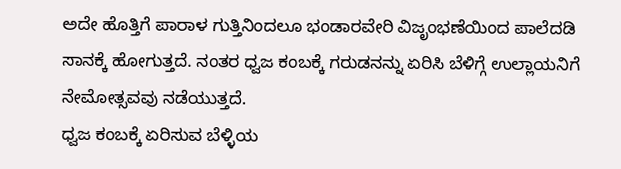ಅದೇ ಹೊತ್ತಿಗೆ ಪಾರಾಳ ಗುತ್ತಿನಿಂದಲೂ ಭಂಡಾರವೇರಿ ವಿಜೃಂಭಣೆಯಿಂದ ಪಾಲೆದಡಿ ಸಾನಕ್ಕೆ ಹೋಗುತ್ತದೆ. ನಂತರ ಧ್ವಜ ಕಂಬಕ್ಕೆ ಗರುಡನನ್ನು ಏರಿಸಿ ಬೆಳಿಗ್ಗೆ ಉಲ್ಲಾಯನಿಗೆ ನೇಮೋತ್ಸವವು ನಡೆಯುತ್ತದೆ.
ಧ್ವಜ ಕಂಬಕ್ಕೆ ಏರಿಸುವ ಬೆಳ್ಳಿಯ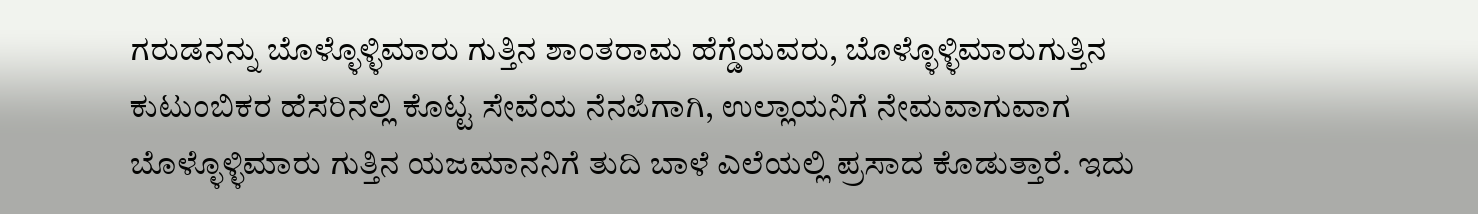ಗರುಡನನ್ನು ಬೊಳ್ಳೊಳ್ಳಿಮಾರು ಗುತ್ತಿನ ಶಾಂತರಾಮ ಹೆಗ್ಡೆಯವರು, ಬೊಳ್ಳೊಳ್ಳಿಮಾರುಗುತ್ತಿನ ಕುಟುಂಬಿಕರ ಹೆಸರಿನಲ್ಲಿ ಕೊಟ್ಟ ಸೇವೆಯ ನೆನಪಿಗಾಗಿ, ಉಲ್ಲಾಯನಿಗೆ ನೇಮವಾಗುವಾಗ ಬೊಳ್ಳೊಳ್ಳಿಮಾರು ಗುತ್ತಿನ ಯಜಮಾನನಿಗೆ ತುದಿ ಬಾಳೆ ಎಲೆಯಲ್ಲಿ ಪ್ರಸಾದ ಕೊಡುತ್ತಾರೆ. ಇದು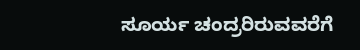ಸೂರ್ಯ ಚಂದ್ರರಿರುವವರೆಗೆ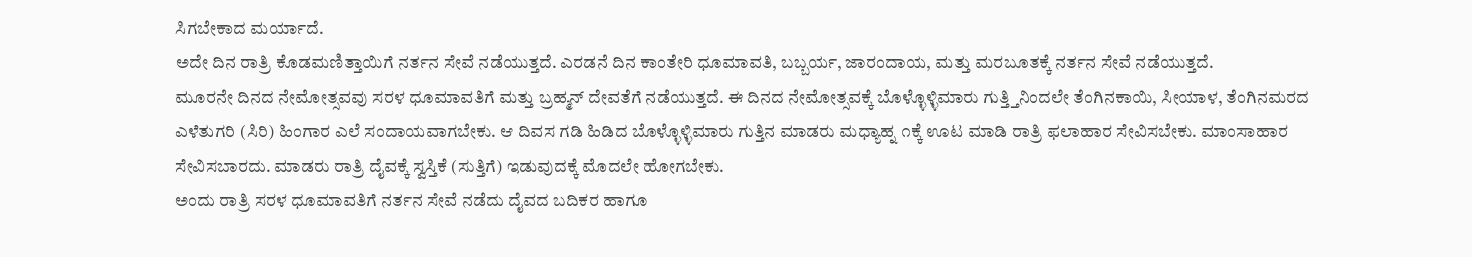ಸಿಗಬೇಕಾದ ಮರ್ಯಾದೆ.
ಅದೇ ದಿನ ರಾತ್ರಿ ಕೊಡಮಣಿತ್ತಾಯಿಗೆ ನರ್ತನ ಸೇವೆ ನಡೆಯುತ್ತದೆ. ಎರಡನೆ ದಿನ ಕಾಂತೇರಿ ಧೂಮಾವತಿ, ಬಬ್ಬರ್ಯ, ಜಾರಂದಾಯ, ಮತ್ತು ಮರಬೂತಕ್ಕೆ ನರ್ತನ ಸೇವೆ ನಡೆಯುತ್ತದೆ.
ಮೂರನೇ ದಿನದ ನೇಮೋತ್ಸವವು ಸರಳ ಧೂಮಾವತಿಗೆ ಮತ್ತು ಬ್ರಹ್ಮನ್ ದೇವತೆಗೆ ನಡೆಯುತ್ತದೆ. ಈ ದಿನದ ನೇಮೋತ್ಸವಕ್ಕೆ ಬೊಳ್ಳೊಳ್ಳಿಮಾರು ಗುತ್ತ್ತಿನಿಂದಲೇ ತೆಂಗಿನಕಾಯಿ, ಸೀಯಾಳ, ತೆಂಗಿನಮರದ ಎಳೆತುಗರಿ (ಸಿರಿ) ಹಿಂಗಾರ ಎಲೆ ಸಂದಾಯವಾಗಬೇಕು. ಆ ದಿವಸ ಗಡಿ ಹಿಡಿದ ಬೊಳ್ಳೊಳ್ಳಿಮಾರು ಗುತ್ತಿನ ಮಾಡರು ಮಧ್ಯಾಹ್ನ ೧ಕ್ಕೆ ಊಟ ಮಾಡಿ ರಾತ್ರಿ ಫಲಾಹಾರ ಸೇವಿಸಬೇಕು. ಮಾಂಸಾಹಾರ ಸೇವಿಸಬಾರದು. ಮಾಡರು ರಾತ್ರಿ ದೈವಕ್ಕೆ ಸ್ವಸ್ತಿಕೆ (ಸುತ್ತಿಗೆ) ಇಡುವುದಕ್ಕೆ ಮೊದಲೇ ಹೋಗಬೇಕು.
ಅಂದು ರಾತ್ರಿ ಸರಳ ಧೂಮಾವತಿಗೆ ನರ್ತನ ಸೇವೆ ನಡೆದು ದೈವದ ಬದಿಕರ ಹಾಗೂ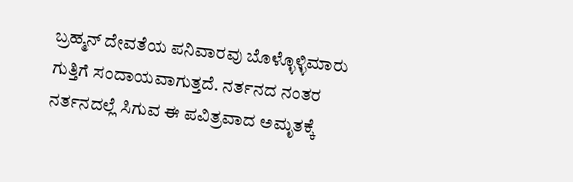ಬ್ರಹ್ಮನ್ ದೇವತೆಯ ಪನಿವಾರವು ಬೊಳ್ಳೊಳ್ಳಿಮಾರು ಗುತ್ತಿಗೆ ಸಂದಾಯವಾಗುತ್ತದೆ. ನರ್ತನದ ನಂತರ ನರ್ತನದಲ್ಲೆ ಸಿಗುವ ಈ ಪವಿತ್ರವಾದ ಅಮೃತಕ್ಕೆ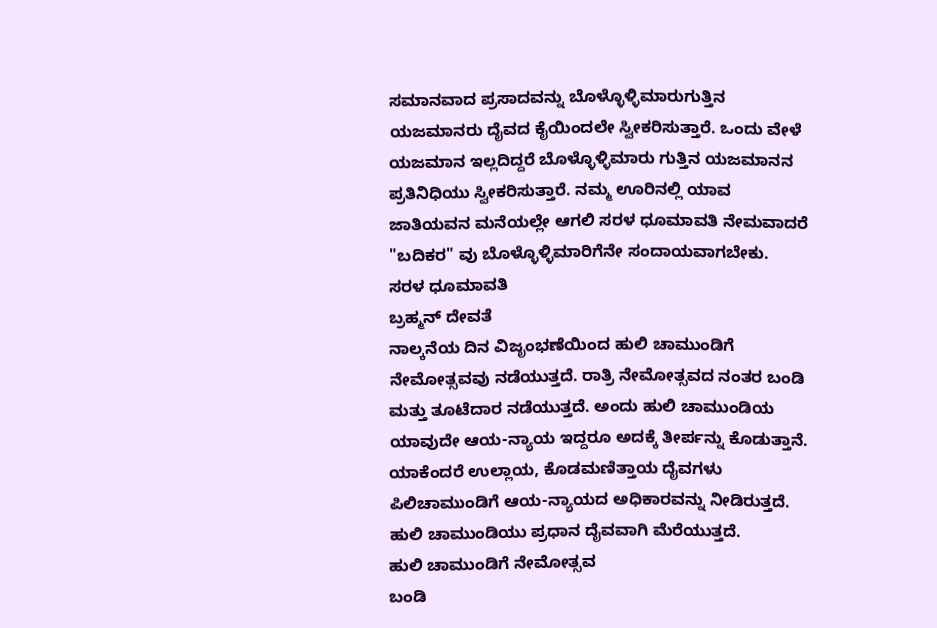ಸಮಾನವಾದ ಪ್ರಸಾದವನ್ನು ಬೊಳ್ಳೊಳ್ಳಿಮಾರುಗುತ್ತಿನ ಯಜಮಾನರು ದೈವದ ಕೈಯಿಂದಲೇ ಸ್ವೀಕರಿಸುತ್ತಾರೆ. ಒಂದು ವೇಳೆ ಯಜಮಾನ ಇಲ್ಲದಿದ್ದರೆ ಬೊಳ್ಳೊಳ್ಳಿಮಾರು ಗುತ್ತಿನ ಯಜಮಾನನ ಪ್ರತಿನಿಧಿಯು ಸ್ವೀಕರಿಸುತ್ತಾರೆ. ನಮ್ಮ ಊರಿನಲ್ಲಿ ಯಾವ ಜಾತಿಯವನ ಮನೆಯಲ್ಲೇ ಆಗಲಿ ಸರಳ ಧೂಮಾವತಿ ನೇಮವಾದರೆ "ಬದಿಕರ" ವು ಬೊಳ್ಳೊಳ್ಳಿಮಾರಿಗೆನೇ ಸಂದಾಯವಾಗಬೇಕು.
ಸರಳ ಧೂಮಾವತಿ
ಬ್ರಹ್ಮನ್ ದೇವತೆ
ನಾಲ್ಕನೆಯ ದಿನ ವಿಜೃಂಭಣೆಯಿಂದ ಹುಲಿ ಚಾಮುಂಡಿಗೆ ನೇಮೋತ್ಸವವು ನಡೆಯುತ್ತದೆ. ರಾತ್ರಿ ನೇಮೋತ್ಸವದ ನಂತರ ಬಂಡಿ ಮತ್ತು ತೂಟೆದಾರ ನಡೆಯುತ್ತದೆ. ಅಂದು ಹುಲಿ ಚಾಮುಂಡಿಯ ಯಾವುದೇ ಆಯ-ನ್ಯಾಯ ಇದ್ದರೂ ಅದಕ್ಕೆ ತೀರ್ಪನ್ನು ಕೊಡುತ್ತಾನೆ. ಯಾಕೆಂದರೆ ಉಲ್ಲಾಯ, ಕೊಡಮಣಿತ್ತಾಯ ದೈವಗಳು ಪಿಲಿಚಾಮುಂಡಿಗೆ ಆಯ-ನ್ಯಾಯದ ಅಧಿಕಾರವನ್ನು ನೀಡಿರುತ್ತದೆ. ಹುಲಿ ಚಾಮುಂಡಿಯು ಪ್ರಧಾನ ದೈವವಾಗಿ ಮೆರೆಯುತ್ತದೆ.
ಹುಲಿ ಚಾಮುಂಡಿಗೆ ನೇಮೋತ್ಸವ
ಬಂಡಿ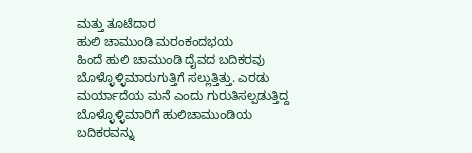ಮತ್ತು ತೂಟೆದಾರ
ಹುಲಿ ಚಾಮುಂಡಿ ಮರಂಕಂದಭಯ
ಹಿಂದೆ ಹುಲಿ ಚಾಮುಂಡಿ ದೈವದ ಬದಿಕರವು ಬೊಳ್ಳೊಳ್ಳಿಮಾರುಗುತ್ತಿಗೆ ಸಲ್ಲುತ್ತಿತ್ತು. ಎರಡು ಮರ್ಯಾದೆಯ ಮನೆ ಎಂದು ಗುರುತಿಸಲ್ಪಡುತ್ತಿದ್ದ ಬೊಳ್ಳೊಳ್ಳಿಮಾರಿಗೆ ಹುಲಿಚಾಮುಂಡಿಯ ಬದಿಕರವನ್ನು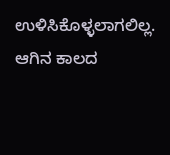ಉಳಿಸಿಕೊಳ್ಳಲಾಗಲಿಲ್ಲ. ಆಗಿನ ಕಾಲದ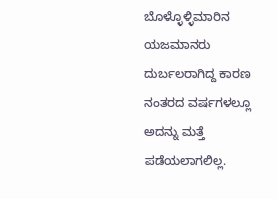ಬೊಳ್ಳೊಳ್ಳಿಮಾರಿನ ಯಜಮಾನರು ದುರ್ಬಲರಾಗಿದ್ದ ಕಾರಣ ನಂತರದ ವರ್ಷಗಳಲ್ಲೂ ಅದನ್ನು ಮತ್ತೆ ಪಡೆಯಲಾಗಲಿಲ್ಲ.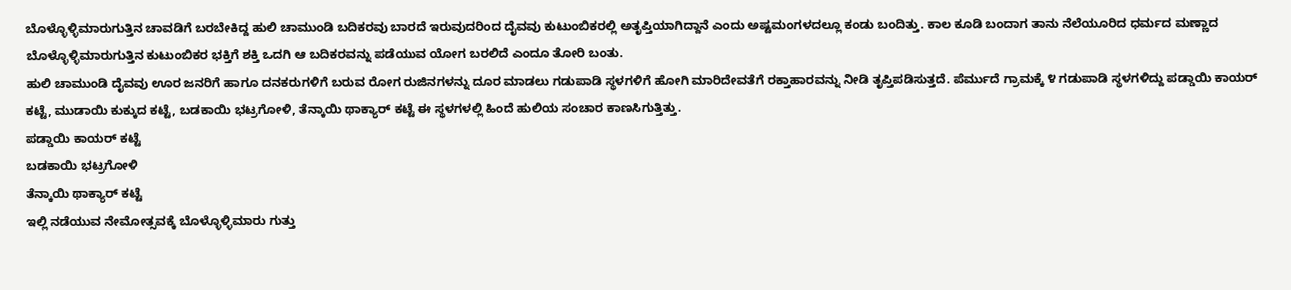ಬೊಳ್ಳೊಳ್ಳಿಮಾರುಗುತ್ತಿನ ಚಾವಡಿಗೆ ಬರಬೇಕಿದ್ದ ಹುಲಿ ಚಾಮುಂಡಿ ಬದಿಕರವು ಬಾರದೆ ಇರುವುದರಿಂದ ದೈವವು ಕುಟುಂಬಿಕರಲ್ಲಿ ಅತೃಪ್ತಿಯಾಗಿದ್ದಾನೆ ಎಂದು ಅಷ್ಟಮಂಗಳದಲ್ಲೂ ಕಂಡು ಬಂದಿತ್ತು. ಕಾಲ ಕೂಡಿ ಬಂದಾಗ ತಾನು ನೆಲೆಯೂರಿದ ಧರ್ಮದ ಮಣ್ಣಾದ ಬೊಳ್ಳೊಳ್ಳಿಮಾರುಗುತ್ತಿನ ಕುಟುಂಬಿಕರ ಭಕ್ತಿಗೆ ಶಕ್ತಿ ಒದಗಿ ಆ ಬದಿಕರವನ್ನು ಪಡೆಯುವ ಯೋಗ ಬರಲಿದೆ ಎಂದೂ ತೋರಿ ಬಂತು.
ಹುಲಿ ಚಾಮುಂಡಿ ದೈವವು ಊರ ಜನರಿಗೆ ಹಾಗೂ ದನಕರುಗಳಿಗೆ ಬರುವ ರೋಗ ರುಜಿನಗಳನ್ನು ದೂರ ಮಾಡಲು ಗಡುಪಾಡಿ ಸ್ಥಳಗಳಿಗೆ ಹೋಗಿ ಮಾರಿದೇವತೆಗೆ ರಕ್ತಾಹಾರವನ್ನು ನೀಡಿ ತೃಪ್ತಿಪಡಿಸುತ್ತದೆ. ಪೆರ್ಮುದೆ ಗ್ರಾಮಕ್ಕೆ ೪ ಗಡುಪಾಡಿ ಸ್ಥಳಗಳಿದ್ದು ಪಡ್ಡಾಯಿ ಕಾಯರ್ ಕಟ್ಟೆ, ಮುಡಾಯಿ ಕುಕ್ಕುದ ಕಟ್ಟೆ, ಬಡಕಾಯಿ ಭಟ್ರಗೋಳಿ, ತೆನ್ಕಾಯಿ ಥಾಕ್ಯಾರ್ ಕಟ್ಟೆ ಈ ಸ್ಥಳಗಳಲ್ಲಿ ಹಿಂದೆ ಹುಲಿಯ ಸಂಚಾರ ಕಾಣಸಿಗುತ್ತಿತ್ತು.
ಪಡ್ಡಾಯಿ ಕಾಯರ್ ಕಟ್ಟೆ
ಬಡಕಾಯಿ ಭಟ್ರಗೋಳಿ
ತೆನ್ಕಾಯಿ ಥಾಕ್ಯಾರ್ ಕಟ್ಟೆ
ಇಲ್ಲಿ ನಡೆಯುವ ನೇಮೋತ್ಸವಕ್ಕೆ ಬೊಳ್ಳೊಳ್ಳಿಮಾರು ಗುತ್ತು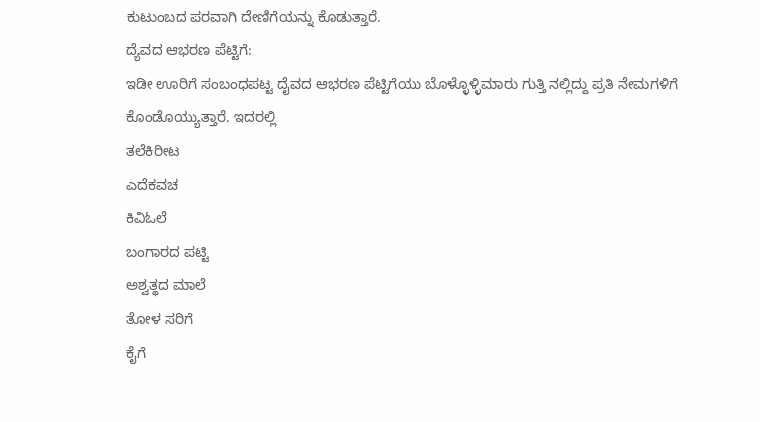ಕುಟುಂಬದ ಪರವಾಗಿ ದೇಣಿಗೆಯನ್ನು ಕೊಡುತ್ತಾರೆ.
ದ್ಯೆವದ ಆಭರಣ ಪೆಟ್ಟಿಗೆ:
ಇಡೀ ಊರಿಗೆ ಸಂಬಂಧಪಟ್ಟ ದೈವದ ಆಭರಣ ಪೆಟ್ಟಿಗೆಯು ಬೊಳ್ಳೊಳ್ಳಿಮಾರು ಗುತ್ತಿ ನಲ್ಲಿದ್ದು ಪ್ರತಿ ನೇಮಗಳಿಗೆ ಕೊಂಡೊಯ್ಯುತ್ತಾರೆ. ಇದರಲ್ಲಿ
ತಲೆಕಿರೀಟ
ಎದೆಕವಚ
ಕಿವಿಓಲೆ
ಬಂಗಾರದ ಪಟ್ಟಿ
ಅಶ್ವತ್ಥದ ಮಾಲೆ
ತೋಳ ಸರಿಗೆ
ಕೈಗೆ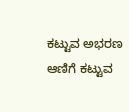ಕಟ್ಟುವ ಅಭರಣ
ಆಣಿಗೆ ಕಟ್ಟುವ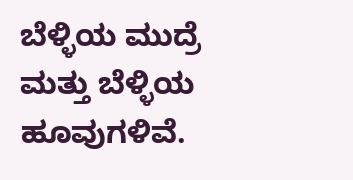ಬೆಳ್ಳಿಯ ಮುದ್ರೆ ಮತ್ತು ಬೆಳ್ಳಿಯ ಹೂವುಗಳಿವೆ.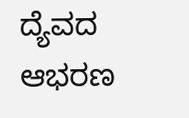ದ್ಯೆವದ ಆಭರಣ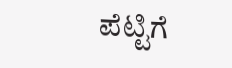ಪೆಟ್ಟಿಗೆ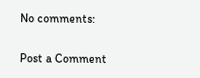No comments:

Post a Comment